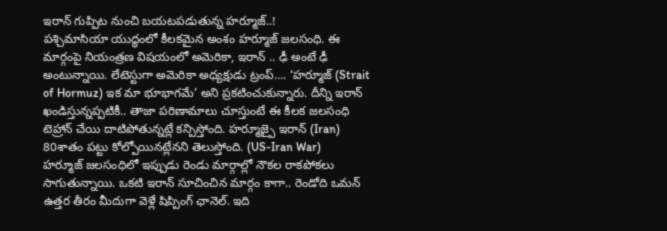ఇరాన్ గుప్పిట నుంచి బయటపడుతున్న హర్మూజ్..!
పశ్చిమాసియా యుద్ధంలో కీలకమైన అంశం హర్మూజ్ జలసంధి. ఈ మార్గంపై నియంత్రణ విషయంలో అమెరికా, ఇరాన్ .. ఢీ అంటే ఢీ అంటున్నాయి. లేటెస్టుగా అమెరికా అధ్యక్షుడు ట్రంప్…. ‘హర్మూజ్ (Strait of Hormuz) ఇక మా భూభాగమే’ అని ప్రకటించుకున్నారు. దీన్ని ఇరాన్ ఖండిస్తున్నప్పటికీ.. తాజా పరిణామాలు చూస్తుంటే ఈ కీలక జలసంధి టెహ్రాన్ చేయి దాటిపోతున్నట్లే కన్పిస్తోంది. హర్మూజ్పై ఇరాన్ (Iran) 80శాతం పట్టు కోల్పోయినట్లేనని తెలుస్తోంది. (US-Iran War)
హర్మూజ్ జలసంధిలో ఇప్పుడు రెండు మార్గాల్లో నౌకల రాకపోకలు సాగుతున్నాయి. ఒకటి ఇరాన్ సూచించిన మార్గం కాగా.. రెండోది ఒమన్ ఉత్తర తీరం మీదుగా వెళ్లే షిప్పింగ్ ఛానెల్. ఇది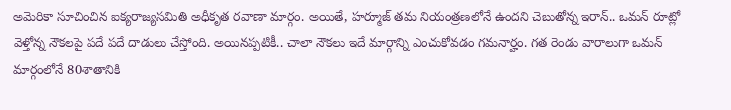అమెరికా సూచించిన ఐక్యరాజ్యసమితి అధీకృత రవాణా మార్గం. అయితే, హర్మూజ్ తమ నియంత్రణలోనే ఉందని చెబుతోన్న ఇరాన్.. ఒమన్ రూట్లో వెళ్తోన్న నౌకలపై పదే పదే దాడులు చేస్తోంది. అయినప్పటికీ.. చాలా నౌకలు ఇదే మార్గాన్ని ఎంచుకోవడం గమనార్హం. గత రెండు వారాలుగా ఒమన్ మార్గంలోనే 80శాతానికి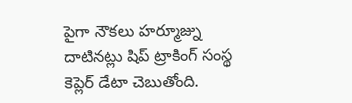పైగా నౌకలు హర్మూజ్ను దాటినట్లు షిప్ ట్రాకింగ్ సంస్థ కెప్లెర్ డేటా చెబుతోంది.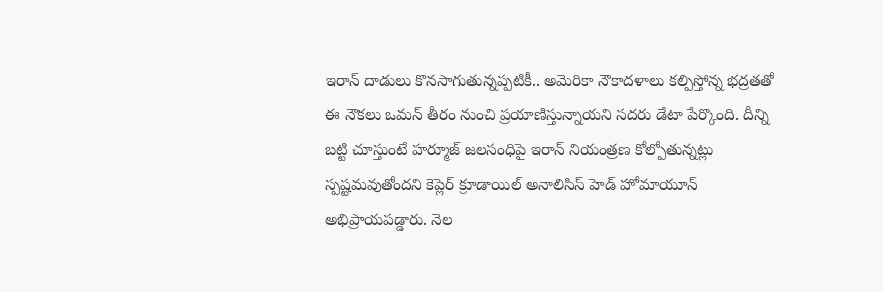ఇరాన్ దాడులు కొనసాగుతున్నప్పటికీ.. అమెరికా నౌకాదళాలు కల్పిస్తోన్న భద్రతతో ఈ నౌకలు ఒమన్ తీరం నుంచి ప్రయాణిస్తున్నాయని సదరు డేటా పేర్కొంది. దీన్ని బట్టి చూస్తుంటే హర్మూజ్ జలసంధిపై ఇరాన్ నియంత్రణ కోల్పోతున్నట్లు స్పష్టమవుతోందని కెప్లెర్ క్రూడాయిల్ అనాలిసిస్ హెడ్ హోమాయూన్ అభిప్రాయపడ్డారు. నెల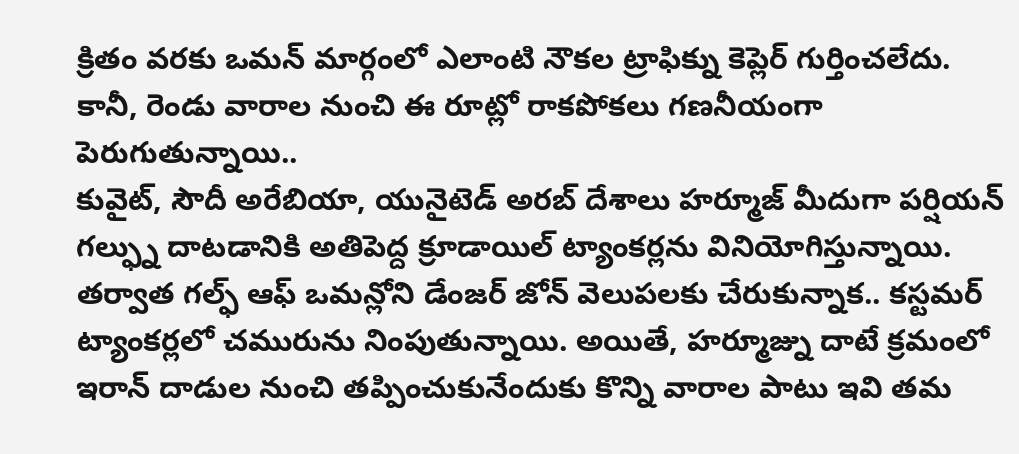క్రితం వరకు ఒమన్ మార్గంలో ఎలాంటి నౌకల ట్రాఫిక్ను కెప్లెర్ గుర్తించలేదు. కానీ, రెండు వారాల నుంచి ఈ రూట్లో రాకపోకలు గణనీయంగా పెరుగుతున్నాయి..
కువైట్, సౌదీ అరేబియా, యునైటెడ్ అరబ్ దేశాలు హర్మూజ్ మీదుగా పర్షియన్ గల్ఫ్ను దాటడానికి అతిపెద్ద క్రూడాయిల్ ట్యాంకర్లను వినియోగిస్తున్నాయి. తర్వాత గల్ఫ్ ఆఫ్ ఒమన్లోని డేంజర్ జోన్ వెలుపలకు చేరుకున్నాక.. కస్టమర్ ట్యాంకర్లలో చమురును నింపుతున్నాయి. అయితే, హర్మూజ్ను దాటే క్రమంలో ఇరాన్ దాడుల నుంచి తప్పించుకునేందుకు కొన్ని వారాల పాటు ఇవి తమ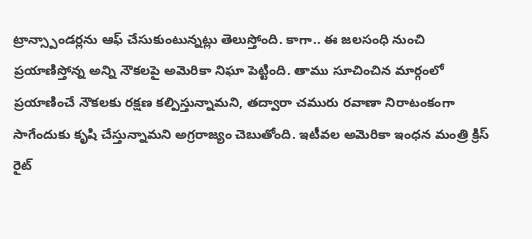ట్రాన్స్పాండర్లను ఆఫ్ చేసుకుంటున్నట్లు తెలుస్తోంది. కాగా.. ఈ జలసంధి నుంచి ప్రయాణిస్తోన్న అన్ని నౌకలపై అమెరికా నిఘా పెట్టింది. తాము సూచించిన మార్గంలో ప్రయాణించే నౌకలకు రక్షణ కల్పిస్తున్నామని, తద్వారా చమురు రవాణా నిరాటంకంగా సాగేందుకు కృషి చేస్తున్నామని అగ్రరాజ్యం చెబుతోంది. ఇటీవల అమెరికా ఇంధన మంత్రి క్రిస్ రైట్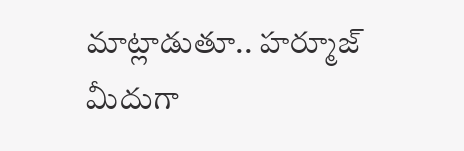మాట్లాడుతూ.. హర్మూజ్ మీదుగా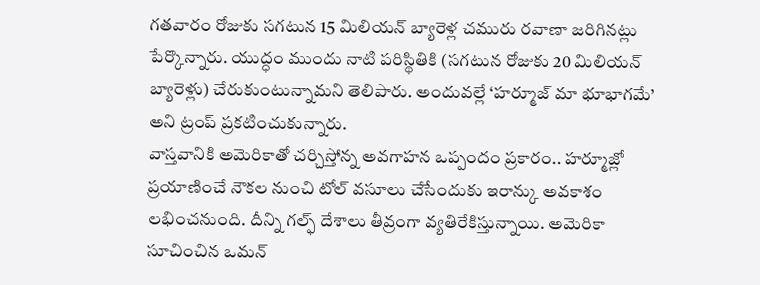గతవారం రోజుకు సగటున 15 మిలియన్ బ్యారెళ్ల చమురు రవాణా జరిగినట్లు పేర్కొన్నారు. యుద్ధం ముందు నాటి పరిస్థితికి (సగటున రోజుకు 20 మిలియన్ బ్యారెళ్లు) చేరుకుంటున్నామని తెలిపారు. అందువల్లే ‘హర్మూజ్ మా భూభాగమే’ అని ట్రంప్ ప్రకటించుకున్నారు.
వాస్తవానికి అమెరికాతో చర్చిస్తోన్న అవగాహన ఒప్పందం ప్రకారం.. హర్మూజ్లో ప్రయాణించే నౌకల నుంచి టోల్ వసూలు చేసేందుకు ఇరాన్కు అవకాశం లభించనుంది. దీన్ని గల్ఫ్ దేశాలు తీవ్రంగా వ్యతిరేకిస్తున్నాయి. అమెరికా సూచించిన ఒమన్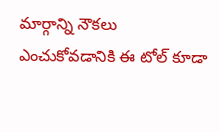మార్గాన్ని నౌకలు ఎంచుకోవడానికి ఈ టోల్ కూడా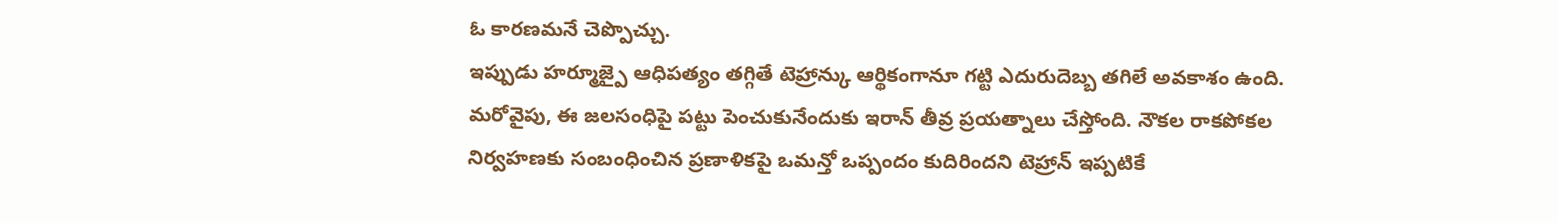ఓ కారణమనే చెప్పొచ్చు.
ఇప్పుడు హర్మూజ్పై ఆధిపత్యం తగ్గితే టెహ్రాన్కు ఆర్థికంగానూ గట్టి ఎదురుదెబ్బ తగిలే అవకాశం ఉంది. మరోవైపు, ఈ జలసంధిపై పట్టు పెంచుకునేందుకు ఇరాన్ తీవ్ర ప్రయత్నాలు చేస్తోంది. నౌకల రాకపోకల నిర్వహణకు సంబంధించిన ప్రణాళికపై ఒమన్తో ఒప్పందం కుదిరిందని టెహ్రాన్ ఇప్పటికే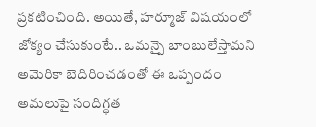ప్రకటించింది. అయితే, హర్మూజ్ విషయంలో జోక్యం చేసుకుంటే.. ఒమన్పై బాంబులేస్తామని అమెరికా బెదిరించడంతో ఈ ఒప్పందం అమలుపై సందిగ్ధత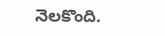నెలకొంది.